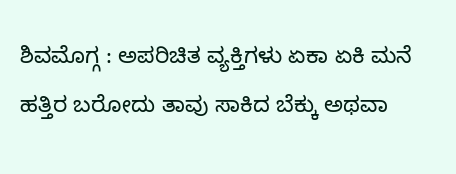ಶಿವಮೊಗ್ಗ : ಅಪರಿಚಿತ ವ್ಯಕ್ತಿಗಳು ಏಕಾ ಏಕಿ ಮನೆ ಹತ್ತಿರ ಬರೋದು ತಾವು ಸಾಕಿದ ಬೆಕ್ಕು ಅಥವಾ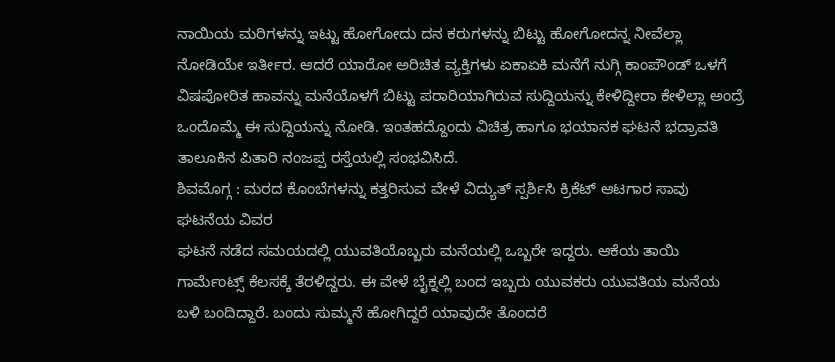ನಾಯಿಯ ಮರಿಗಳನ್ನು ಇಟ್ಟು ಹೋಗೋದು ದನ ಕರುಗಳನ್ನು ಬಿಟ್ಟು ಹೋಗೋದನ್ನ ನೀವೆಲ್ಲಾ ನೋಡಿಯೇ ಇರ್ತೀರ. ಆದರೆ ಯಾರೋ ಅರಿಚಿತ ವ್ಯಕ್ತಿಗಳು ಏಕಾಏಕಿ ಮನೆಗೆ ನುಗ್ಗಿ ಕಾಂಪೌಂಡ್ ಒಳಗೆ ವಿಷಪೋರಿತ ಹಾವನ್ನು ಮನೆಯೊಳಗೆ ಬಿಟ್ಟು ಪರಾರಿಯಾಗಿರುವ ಸುದ್ದಿಯನ್ನು ಕೇಳಿದ್ದೀರಾ ಕೇಳಿಲ್ಲಾ ಅಂದ್ರೆ ಒಂದೊಮ್ಮೆ ಈ ಸುದ್ದಿಯನ್ನು ನೋಡಿ. ಇಂತಹದ್ದೊಂದು ವಿಚಿತ್ರ ಹಾಗೂ ಭಯಾನಕ ಘಟನೆ ಭದ್ರಾವತಿ ತಾಲೂಕಿನ ಪಿತಾರಿ ನಂಜಪ್ಪ ರಸ್ತೆಯಲ್ಲಿ ಸಂಭವಿಸಿದೆ.
ಶಿವಮೊಗ್ಗ : ಮರದ ಕೊಂಬೆಗಳನ್ನು ಕತ್ತರಿಸುವ ವೇಳೆ ವಿದ್ಯುತ್ ಸ್ಪರ್ಶಿಸಿ ಕ್ರಿಕೆಟ್ ಆಟಗಾರ ಸಾವು
ಘಟನೆಯ ವಿವರ
ಘಟನೆ ನಡೆದ ಸಮಯದಲ್ಲಿ ಯುವತಿಯೊಬ್ಬರು ಮನೆಯಲ್ಲಿ ಒಬ್ಬರೇ ಇದ್ದರು. ಆಕೆಯ ತಾಯಿ ಗಾರ್ಮೆಂಟ್ಸ್ ಕೆಲಸಕ್ಕೆ ತೆರಳಿದ್ದರು. ಈ ವೇಳೆ ಬೈಕ್ನಲ್ಲಿ ಬಂದ ಇಬ್ಬರು ಯುವಕರು ಯುವತಿಯ ಮನೆಯ ಬಳಿ ಬಂದಿದ್ದಾರೆ. ಬಂದು ಸುಮ್ಮನೆ ಹೋಗಿದ್ದರೆ ಯಾವುದೇ ತೊಂದರೆ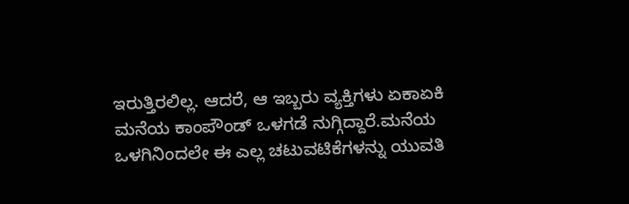ಇರುತ್ತಿರಲಿಲ್ಲ. ಆದರೆ, ಆ ಇಬ್ಬರು ವ್ಯಕ್ತಿಗಳು ಏಕಾಏಕಿ ಮನೆಯ ಕಾಂಪೌಂಡ್ ಒಳಗಡೆ ನುಗ್ಗಿದ್ದಾರೆ.ಮನೆಯ ಒಳಗಿನಿಂದಲೇ ಈ ಎಲ್ಲ ಚಟುವಟಿಕೆಗಳನ್ನು ಯುವತಿ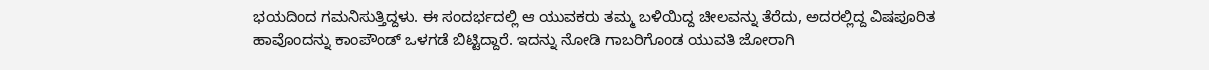ಭಯದಿಂದ ಗಮನಿಸುತ್ತಿದ್ದಳು. ಈ ಸಂದರ್ಭದಲ್ಲಿ ಆ ಯುವಕರು ತಮ್ಮ ಬಳಿಯಿದ್ದ ಚೀಲವನ್ನು ತೆರೆದು, ಅದರಲ್ಲಿದ್ದ ವಿಷಪೂರಿತ ಹಾವೊಂದನ್ನು ಕಾಂಪೌಂಡ್ ಒಳಗಡೆ ಬಿಟ್ಟಿದ್ದಾರೆ. ಇದನ್ನು ನೋಡಿ ಗಾಬರಿಗೊಂಡ ಯುವತಿ ಜೋರಾಗಿ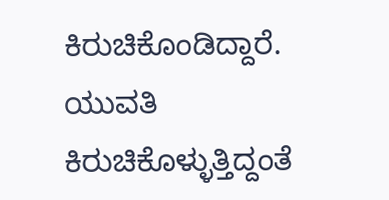ಕಿರುಚಿಕೊಂಡಿದ್ದಾರೆ. ಯುವತಿ ಕಿರುಚಿಕೊಳ್ಳುತ್ತಿದ್ದಂತೆ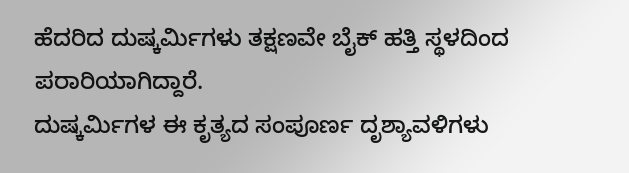ಹೆದರಿದ ದುಷ್ಕರ್ಮಿಗಳು ತಕ್ಷಣವೇ ಬೈಕ್ ಹತ್ತಿ ಸ್ಥಳದಿಂದ ಪರಾರಿಯಾಗಿದ್ದಾರೆ.
ದುಷ್ಕರ್ಮಿಗಳ ಈ ಕೃತ್ಯದ ಸಂಪೂರ್ಣ ದೃಶ್ಯಾವಳಿಗಳು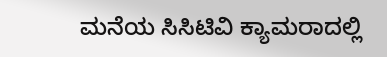ಮನೆಯ ಸಿಸಿಟಿವಿ ಕ್ಯಾಮರಾದಲ್ಲಿ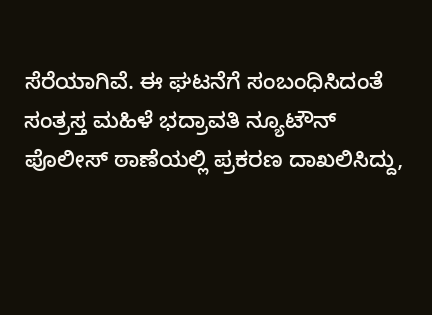ಸೆರೆಯಾಗಿವೆ. ಈ ಘಟನೆಗೆ ಸಂಬಂಧಿಸಿದಂತೆ ಸಂತ್ರಸ್ತ ಮಹಿಳೆ ಭದ್ರಾವತಿ ನ್ಯೂಟೌನ್ ಪೊಲೀಸ್ ಠಾಣೆಯಲ್ಲಿ ಪ್ರಕರಣ ದಾಖಲಿಸಿದ್ದು,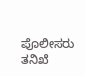ಪೊಲೀಸರು ತನಿಖೆ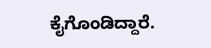ಕೈಗೊಂಡಿದ್ದಾರೆ.